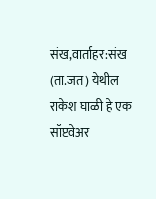संख,वार्ताहर:संख (ता.जत) येथील राकेश घाळी हे एक सॉप्टवेअर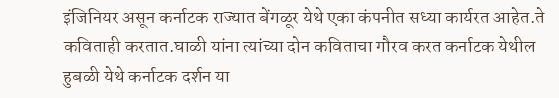इंजिनियर असून कर्नाटक राज्यात बेंगळूर येथे एका कंपनीत सध्या कार्यरत आहेत.ते कविताही करतात.घाळी यांना त्यांच्या दोन कविताचा गौरव करत कर्नाटक येथील हुबळी येथे कर्नाटक दर्शन या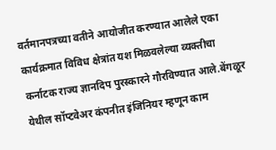वर्तमानपत्रच्या वतीने आयोजीत करण्यात आलेले एका कार्यक्रमात विविध क्षेत्रांत यश मिळवलेल्या व्यक्तीचा कर्नाटक राज्य ज्ञानदिप पुरस्कारने गौरविण्यात आले.बेंगळूर येथील सॉप्टवेअर कंपनीत इंजिनियर म्हणून काम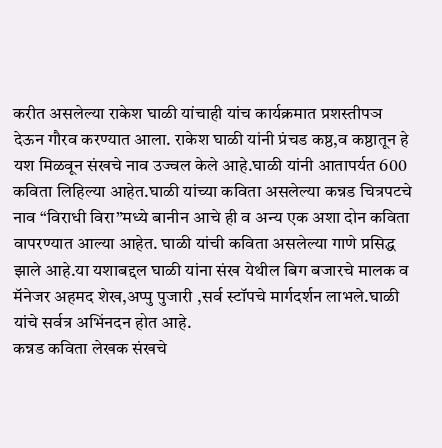करीत असलेल्या राकेश घाळी यांचाही यांच कार्यक्रमात प्रशस्तीपञ देऊन गौरव करण्यात आला. राकेश घाळी यांनी प्रंचड कष्ठ,व कष्ठातून हे यश मिळवून संखचे नाव उज्वल केले आहे.घाळी यांनी आतापर्यत 600 कविता लिहिल्या आहेत.घाळी यांच्या कविता असलेल्या कन्नड चित्रपटचे नाव “विराधी विरा”मध्ये बानीन आचे ही व अन्य एक अशा दोन कविता वापरण्यात आल्या आहेत. घाळी यांची कविता असलेल्या गाणे प्रसिद्ध झाले आहे.या यशाबद्दल घाळी यांना संख येथील बिग बजारचे मालक व मॅनेजर अहमद शेख,अप्पु पुजारी ,सर्व स्टॉपचे मार्गदर्शन लाभले.घाळी यांचे सर्वत्र अभिंनदन होत आहे.
कन्नड कविता लेखक संखचे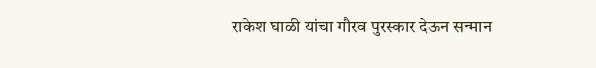राकेश घाळी यांचा गौरव पुरस्कार देऊन सन्मान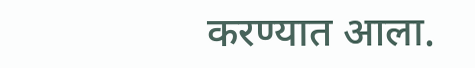करण्यात आला.